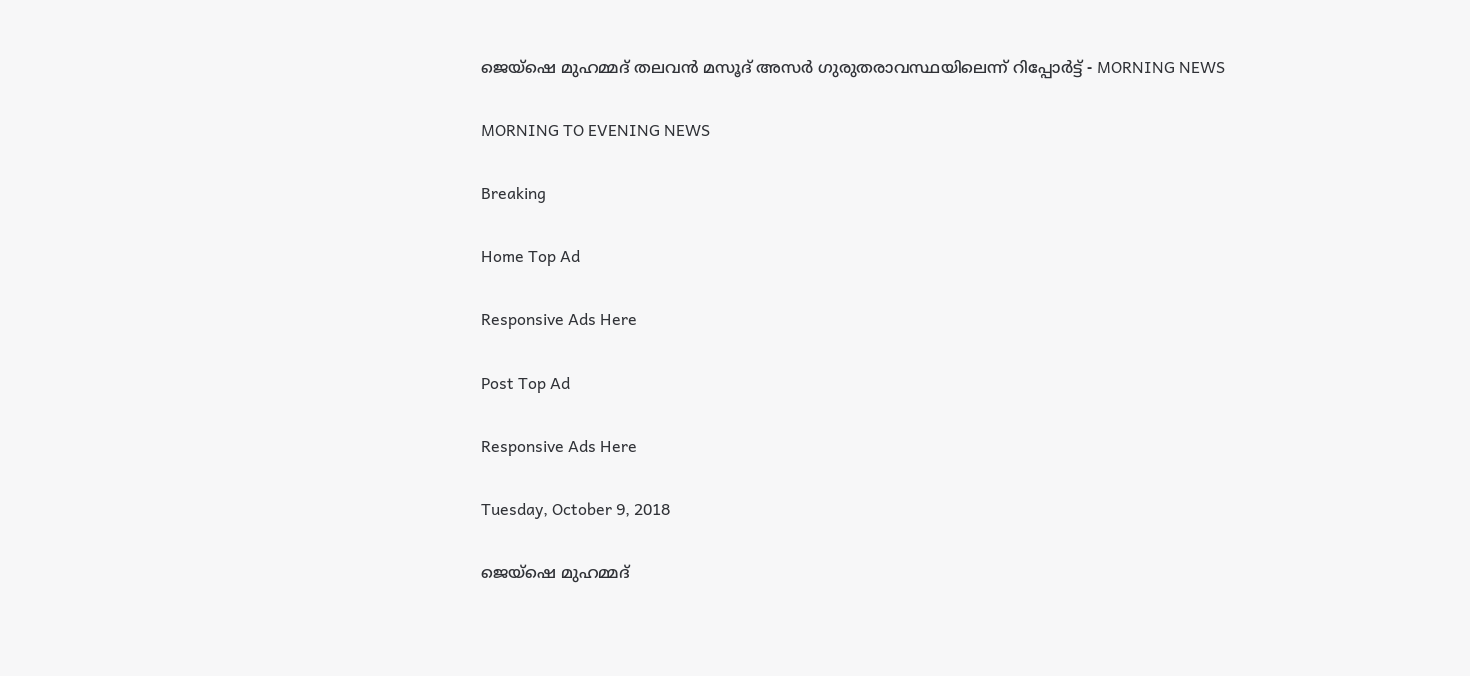ജെയ്‌ഷെ മുഹമ്മദ് തലവന്‍ മസൂദ് അസര്‍ ഗുരുതരാവസ്ഥയിലെന്ന് റിപ്പോർട്ട് - MORNING NEWS

MORNING TO EVENING NEWS

Breaking

Home Top Ad

Responsive Ads Here

Post Top Ad

Responsive Ads Here

Tuesday, October 9, 2018

ജെയ്‌ഷെ മുഹമ്മദ്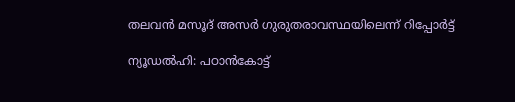തലവന്‍ മസൂദ് അസര്‍ ഗുരുതരാവസ്ഥയിലെന്ന് റിപ്പോർട്ട്

ന്യൂഡൽഹി: പഠാൻകോട്ട്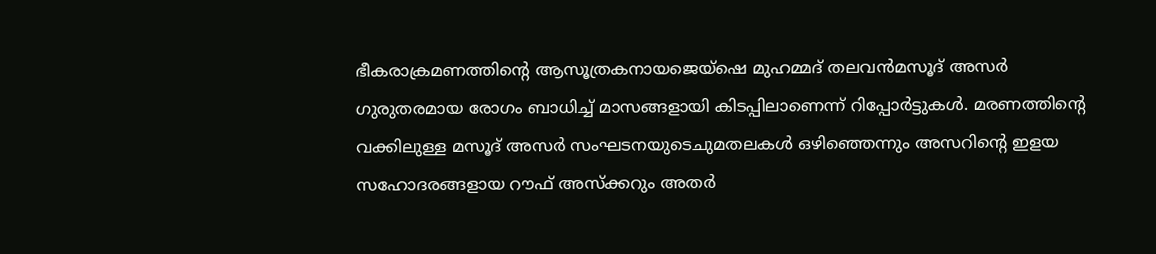ഭീകരാക്രമണത്തിന്റെ ആസൂത്രകനായജെയ്ഷെ മുഹമ്മദ് തലവൻമസൂദ് അസർ ഗുരുതരമായ രോഗം ബാധിച്ച് മാസങ്ങളായി കിടപ്പിലാണെന്ന് റിപ്പോർട്ടുകൾ. മരണത്തിന്റെ വക്കിലുള്ള മസൂദ് അസർ സംഘടനയുടെചുമതലകൾ ഒഴിഞ്ഞെന്നും അസറിന്റെ ഇളയ സഹോദരങ്ങളായ റൗഫ് അസ്ക്കറും അതർ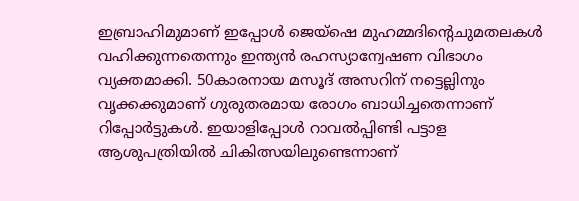ഇബ്രാഹിമുമാണ് ഇപ്പോൾ ജെയ്ഷെ മുഹമ്മദിന്റെചുമതലകൾ വഹിക്കുന്നതെന്നും ഇന്ത്യൻ രഹസ്യാന്വേഷണ വിഭാഗം വ്യക്തമാക്കി. 50കാരനായ മസൂദ് അസറിന് നട്ടെല്ലിനും വൃക്കക്കുമാണ് ഗുരുതരമായ രോഗം ബാധിച്ചതെന്നാണ് റിപ്പോർട്ടുകൾ. ഇയാളിപ്പോൾ റാവൽപ്പിണ്ടി പട്ടാള ആശുപത്രിയിൽ ചികിത്സയിലുണ്ടെന്നാണ്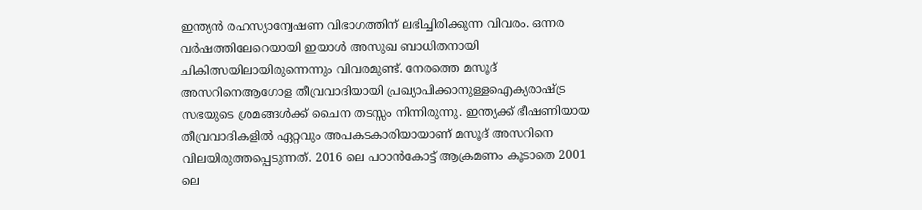ഇന്ത്യൻ രഹസ്യാന്വേഷണ വിഭാഗത്തിന് ലഭിച്ചിരിക്കുന്ന വിവരം. ഒന്നര വർഷത്തിലേറെയായി ഇയാൾ അസുഖ ബാധിതനായി ചികിത്സയിലായിരുന്നെന്നും വിവരമുണ്ട്. നേരത്തെ മസൂദ് അസറിനെആഗോള തീവ്രവാദിയായി പ്രഖ്യാപിക്കാനുള്ളഐക്യരാഷ്ട്ര സഭയുടെ ശ്രമങ്ങൾക്ക് ചൈന തടസ്സം നിന്നിരുന്നു. ഇന്ത്യക്ക് ഭീഷണിയായ തീവ്രവാദികളിൽ ഏറ്റവും അപകടകാരിയായാണ് മസൂദ് അസറിനെ വിലയിരുത്തപ്പെടുന്നത്. 2016 ലെ പഠാൻകോട്ട് ആക്രമണം കൂടാതെ 2001 ലെ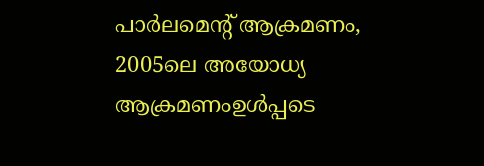പാർലമെന്റ് ആക്രമണം, 2005ലെ അയോധ്യ ആക്രമണംഉൾപ്പടെ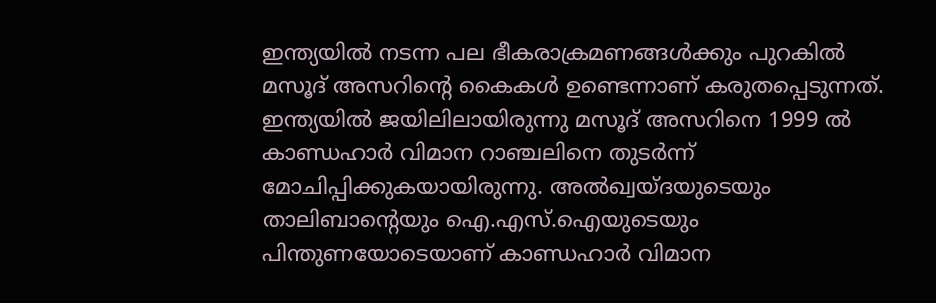ഇന്ത്യയിൽ നടന്ന പല ഭീകരാക്രമണങ്ങൾക്കും പുറകിൽ മസൂദ് അസറിന്റെ കൈകൾ ഉണ്ടെന്നാണ് കരുതപ്പെടുന്നത്. ഇന്ത്യയിൽ ജയിലിലായിരുന്നു മസൂദ് അസറിനെ 1999 ൽ കാണ്ഡഹാർ വിമാന റാഞ്ചലിനെ തുടർന്ന് മോചിപ്പിക്കുകയായിരുന്നു. അൽഖ്വയ്ദയുടെയും താലിബാന്റെയും ഐ.എസ്.ഐയുടെയും പിന്തുണയോടെയാണ് കാണ്ഡഹാർ വിമാന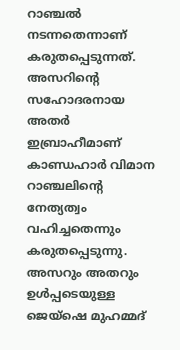റാഞ്ചൽ നടന്നതെന്നാണ് കരുതപ്പെടുന്നത്. അസറിന്റെ സഹോദരനായ അതർ ഇബ്രാഹീമാണ് കാണ്ഡഹാർ വിമാന റാഞ്ചലിന്റെ നേത്യത്വം വഹിച്ചതെന്നും കരുതപ്പെടുന്നു. അസറും അതറും ഉൾപ്പടെയുള്ള ജെയ്ഷെ മുഹമ്മദ്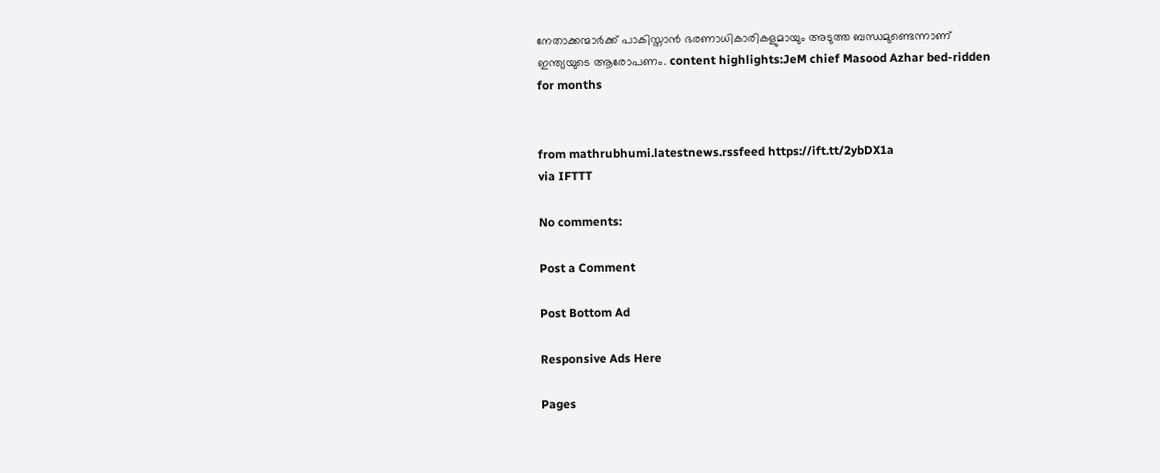നേതാക്കന്മാർക്ക് പാകിസ്താൻ ഭരണാധികാരികളുമായും അടുത്ത ബന്ധമുണ്ടെന്നാണ് ഇന്ത്യയുടെ ആരോപണം. content highlights:JeM chief Masood Azhar bed-ridden for months


from mathrubhumi.latestnews.rssfeed https://ift.tt/2ybDX1a
via IFTTT

No comments:

Post a Comment

Post Bottom Ad

Responsive Ads Here

Pages